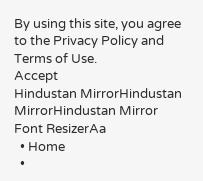By using this site, you agree to the Privacy Policy and Terms of Use.
Accept
Hindustan MirrorHindustan MirrorHindustan Mirror
Font ResizerAa
  • Home
  •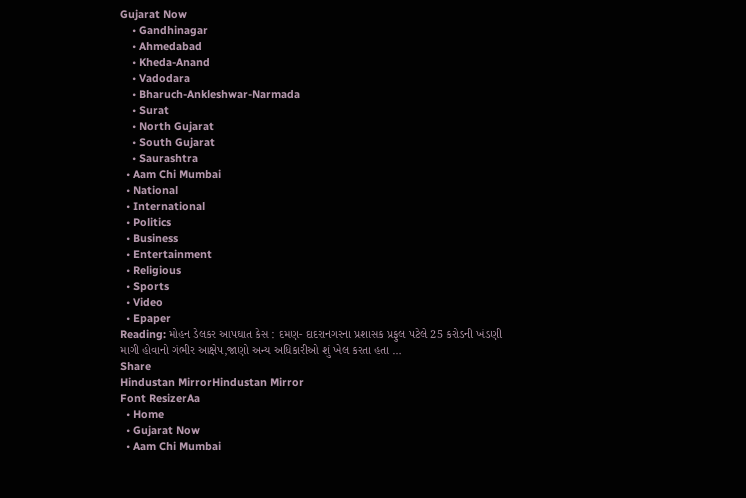Gujarat Now
    • Gandhinagar
    • Ahmedabad
    • Kheda-Anand
    • Vadodara
    • Bharuch-Ankleshwar-Narmada
    • Surat
    • North Gujarat
    • South Gujarat
    • Saurashtra
  • Aam Chi Mumbai
  • National
  • International
  • Politics
  • Business
  • Entertainment
  • Religious
  • Sports
  • Video
  • Epaper
Reading: મોહન ડેલકર આપઘાત કેસ : દમણ- દાદરાનગરના પ્રશાસક પ્રફુલ પટેલે 25 કરોડની ખંડણી માગી હોવાનો ગંભીર આક્ષેપ,જાણો અન્ય અધિકારીઓ શું ખેલ કરતા હતા …
Share
Hindustan MirrorHindustan Mirror
Font ResizerAa
  • Home
  • Gujarat Now
  • Aam Chi Mumbai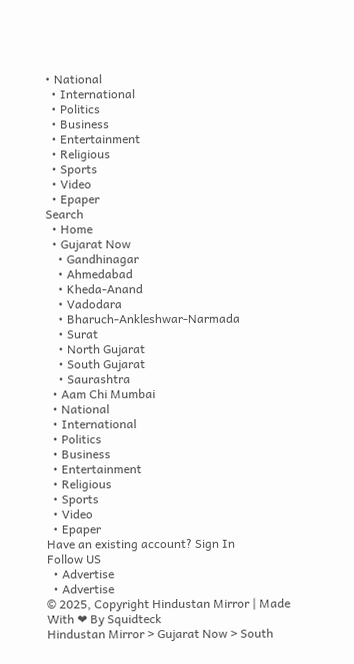• National
  • International
  • Politics
  • Business
  • Entertainment
  • Religious
  • Sports
  • Video
  • Epaper
Search
  • Home
  • Gujarat Now
    • Gandhinagar
    • Ahmedabad
    • Kheda-Anand
    • Vadodara
    • Bharuch-Ankleshwar-Narmada
    • Surat
    • North Gujarat
    • South Gujarat
    • Saurashtra
  • Aam Chi Mumbai
  • National
  • International
  • Politics
  • Business
  • Entertainment
  • Religious
  • Sports
  • Video
  • Epaper
Have an existing account? Sign In
Follow US
  • Advertise
  • Advertise
© 2025, Copyright Hindustan Mirror | Made With ❤ By Squidteck
Hindustan Mirror > Gujarat Now > South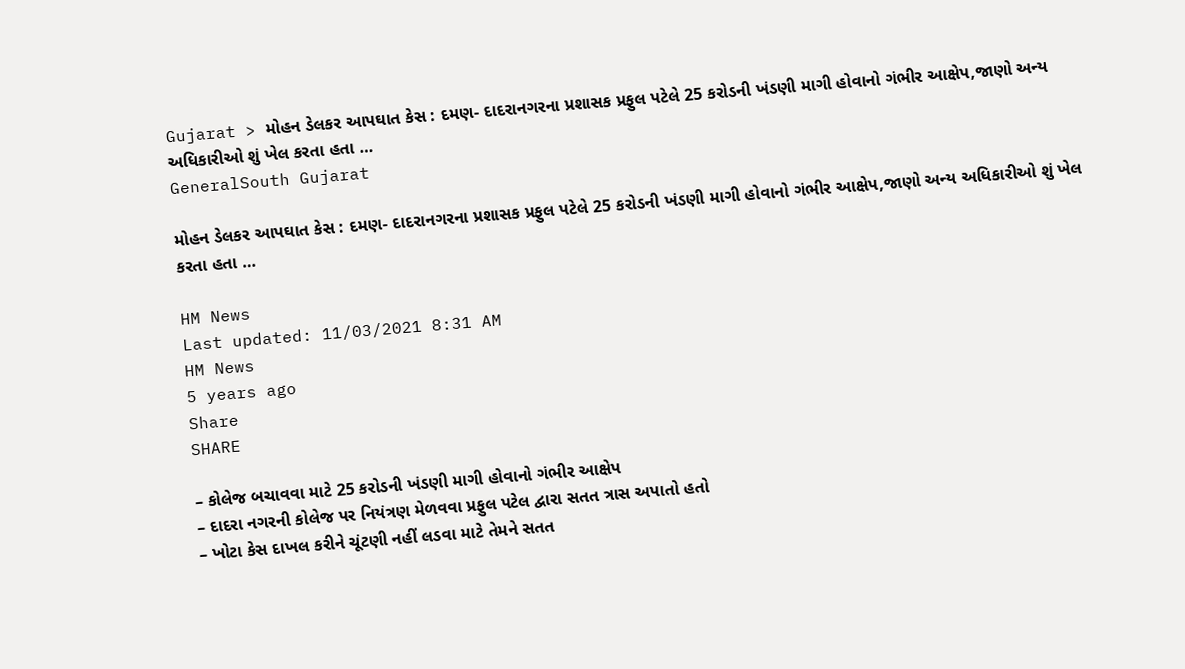Gujarat > મોહન ડેલકર આપઘાત કેસ : દમણ- દાદરાનગરના પ્રશાસક પ્રફુલ પટેલે 25 કરોડની ખંડણી માગી હોવાનો ગંભીર આક્ષેપ,જાણો અન્ય અધિકારીઓ શું ખેલ કરતા હતા …
GeneralSouth Gujarat

મોહન ડેલકર આપઘાત કેસ : દમણ- દાદરાનગરના પ્રશાસક પ્રફુલ પટેલે 25 કરોડની ખંડણી માગી હોવાનો ગંભીર આક્ષેપ,જાણો અન્ય અધિકારીઓ શું ખેલ કરતા હતા …

HM News
Last updated: 11/03/2021 8:31 AM
HM News
5 years ago
Share
SHARE

– કોલેજ બચાવવા માટે 25 કરોડની ખંડણી માગી હોવાનો ગંભીર આક્ષેપ
– દાદરા નગરની કોલેજ પર નિયંત્રણ મેળવવા પ્રફુલ પટેલ દ્વારા સતત ત્રાસ અપાતો હતો
– ખોટા કેસ દાખલ કરીને ચૂંટણી નહીં લડવા માટે તેમને સતત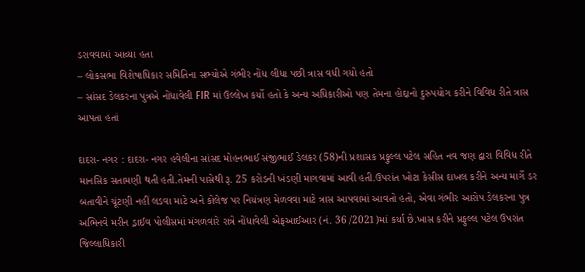ડરાવવામાં આવ્યા હતા
– લોકસભા વિશેષાધિકાર સમિતિના સભ્યોએ ગંભીર નોંધ લીધા પછી ત્રાસ વધી ગયો હતો
– સાંસદ ડેલકરના પુત્રએ નોંધાવેલી FIR માં ઉલ્લેખ કર્યો હતો કે અન્ય અધિકારીઓ પણ તેમના હોદ્દાનો દુરુપયોગ કરીને વિવિધ રીતે ત્રાસ આપતા હતાં

દાદરા- નગર : દાદરા- નગર હવેલીના સાંસદ મોહનભાઈ સંજીભાઈ ડેલકર (58)ની પ્રશાસક પ્રફુલ્લ પટેલ સહિત નવ જણ દ્વારા વિવિધ રીતે માનસિક સતામણી થતી હતી.તેમની પાસેથી રૂ. 25 કરોડની ખંડણી માગવામાં આવી હતી.ઉપરાંત ખોટા કેસીસ દાખલ કરીને અન્ય માર્ગે ડર બતાવીને ચૂંટણી નહીં લડવા માટે અને કોલેજ પર નિયંત્રણ મેળવવા માટે ત્રાસ આપવામાં આવતો હતો, એવા ગંભીર આરોપ ડેલકરના પુત્ર અભિનવે મરીન ડ્રાઈવ પોલીસમાં મંગળવારે રાત્રે નોંધાવેલી એફઆઈઆર (નં. 36 /2021)માં કર્યા છે.ખાસ કરીને પ્રફુલ્લ પટેલ ઉપરાંત જિલ્લાધિકારી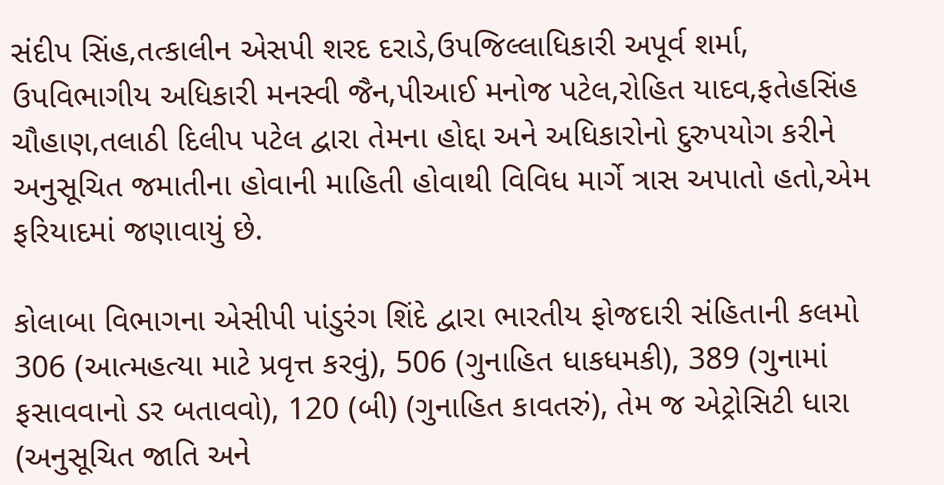સંદીપ સિંહ,તત્કાલીન એસપી શરદ દરાડે,ઉપજિલ્લાધિકારી અપૂર્વ શર્મા, ઉપવિભાગીય અધિકારી મનસ્વી જૈન,પીઆઈ મનોજ પટેલ,રોહિત યાદવ,ફતેહસિંહ ચૌહાણ,તલાઠી દિલીપ પટેલ દ્વારા તેમના હોદ્દા અને અધિકારોનો દુરુપયોગ કરીને અનુસૂચિત જમાતીના હોવાની માહિતી હોવાથી વિવિધ માર્ગે ત્રાસ અપાતો હતો,એમ ફરિયાદમાં જણાવાયું છે.

કોલાબા વિભાગના એસીપી પાંડુરંગ શિંદે દ્વારા ભારતીય ફોજદારી સંહિતાની કલમો 306 (આત્મહત્યા માટે પ્રવૃત્ત કરવું), 506 (ગુનાહિત ધાકધમકી), 389 (ગુનામાં ફસાવવાનો ડર બતાવવો), 120 (બી) (ગુનાહિત કાવતરું), તેમ જ એટ્રોસિટી ધારા (અનુસૂચિત જાતિ અને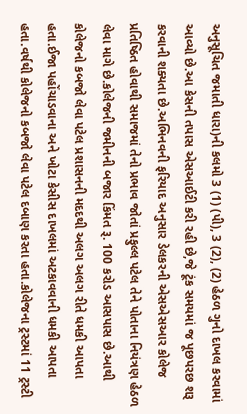અનુસૂચિત જમાતી ધારા)ની કલમો 3 (1) (પી), 3 (2), (2) હેઠળ ગુનો દાખલ કરવામાં આવ્યો છે.આ કેસની તપાસ એસઆઈટી કરી રહી છે,જે ટૂંક સમયમાં જ પૂછપરછ શરૂ કરવાની શક્યતા છે.અભિનવની ફરિયાદ અનુસાર ડેલકરની એસએસઆર કોલેજ પ્રતિષ્ઠિત હોવાથી સમાજમાં તેનો પ્રભાવ જોતાં પ્રફુલ્લ પટેલ તેને પોતાના નિયંત્રણ હેઠળ લેવા માગે છે.કોલેજની જમીનની બજાર કિંમત રૂ. 100 કરોડ આસપાસ છે.આથી કોલેજનો કબજો લેવા પટેલ પ્રશાસનની મદદથી અલગ અલગ રીતે ધમકી આપતા હતા.ઈજા પહોંચાડવાના અને ખોટા કેસીસ દાખલમાં અટકાવવાની ધમકી આપતા હતા.વર્ષથી કોલેજનો કબજો લેવા પટેલ દબાણ કરતા હતા.કોલેજના ટ્રસ્ટમાં 11 ટ્રસ્ટી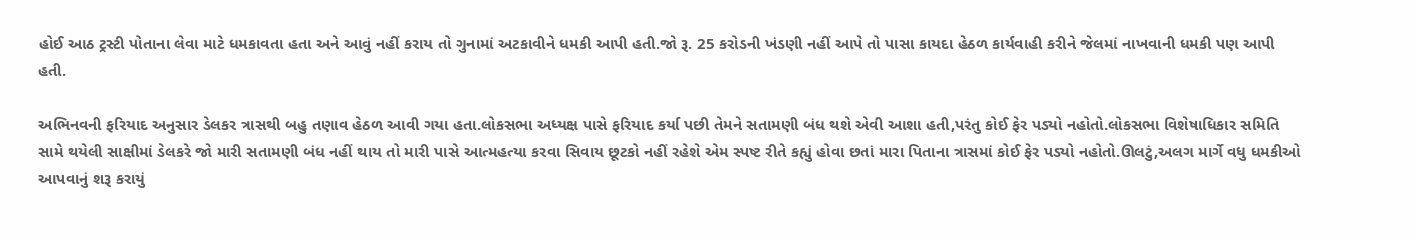હોઈ આઠ ટ્રસ્ટી પોતાના લેવા માટે ધમકાવતા હતા અને આવું નહીં કરાય તો ગુનામાં અટકાવીને ધમકી આપી હતી.જો રૂ. 25 કરોડની ખંડણી નહીં આપે તો પાસા કાયદા હેઠળ કાર્યવાહી કરીને જેલમાં નાખવાની ધમકી પણ આપી હતી.

અભિનવની ફરિયાદ અનુસાર ડેલકર ત્રાસથી બહુ તણાવ હેઠળ આવી ગયા હતા.લોકસભા અધ્યક્ષ પાસે ફરિયાદ કર્યા પછી તેમને સતામણી બંધ થશે એવી આશા હતી,પરંતુ કોઈ ફેર પડ્યો નહોતો.લોકસભા વિશેષાધિકાર સમિતિ સામે થયેલી સાક્ષીમાં ડેલકરે જો મારી સતામણી બંધ નહીં થાય તો મારી પાસે આત્મહત્યા કરવા સિવાય છૂટકો નહીં રહેશે એમ સ્પષ્ટ રીતે કહ્યું હોવા છતાં મારા પિતાના ત્રાસમાં કોઈ ફેર પડ્યો નહોતો.ઊલટું,અલગ માર્ગે વધુ ધમકીઓ આપવાનું શરૂ કરાયું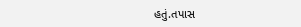હતું.તપાસ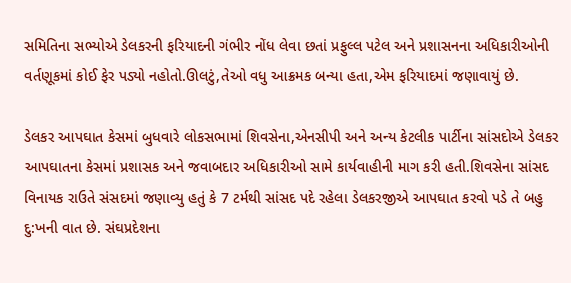સમિતિના સભ્યોએ ડેલકરની ફરિયાદની ગંભીર નોંધ લેવા છતાં પ્રફુલ્લ પટેલ અને પ્રશાસનના અધિકારીઓની વર્તણૂકમાં કોઈ ફેર પડ્યો નહોતો.ઊલટું,તેઓ વધુ આક્રમક બન્યા હતા,એમ ફરિયાદમાં જણાવાયું છે.

ડેલકર આપઘાત કેસમાં બુધવારે લોકસભામાં શિવસેના,એનસીપી અને અન્ય કેટલીક પાર્ટીના સાંસદોએ ડેલકર આપઘાતના કેસમાં પ્રશાસક અને જવાબદાર અધિકારીઓ સામે કાર્યવાહીની માગ કરી હતી.શિવસેના સાંસદ વિનાયક રાઉતે સંસદમાં જણાવ્યુ હતું કે 7 ટર્મથી સાંસદ પદે રહેલા ડેલકરજીએ આપઘાત કરવો પડે તે બહુ દુ:ખની વાત છે. સંઘપ્રદેશના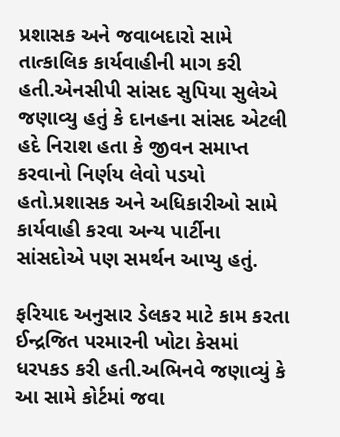પ્રશાસક અને જવાબદારો સામે તાત્કાલિક કાર્યવાહીની માગ કરી હતી.એનસીપી સાંસદ સુપિયા સુલેએ જણાવ્યુ હતું કે દાનહના સાંસદ એટલી હદે નિરાશ હતા કે જીવન સમાપ્ત કરવાનો નિર્ણય લેવો પડયો હતો.પ્રશાસક અને અધિકારીઓ સામે કાર્યવાહી કરવા અન્ય પાર્ટીના સાંસદોએ પણ સમર્થન આપ્યુ હતું.

ફરિયાદ અનુસાર ડેલકર માટે કામ કરતા ઈન્દ્રજિત પરમારની ખોટા કેસમાં ધરપકડ કરી હતી.અભિનવે જણાવ્યું કે આ સામે કોર્ટમાં જવા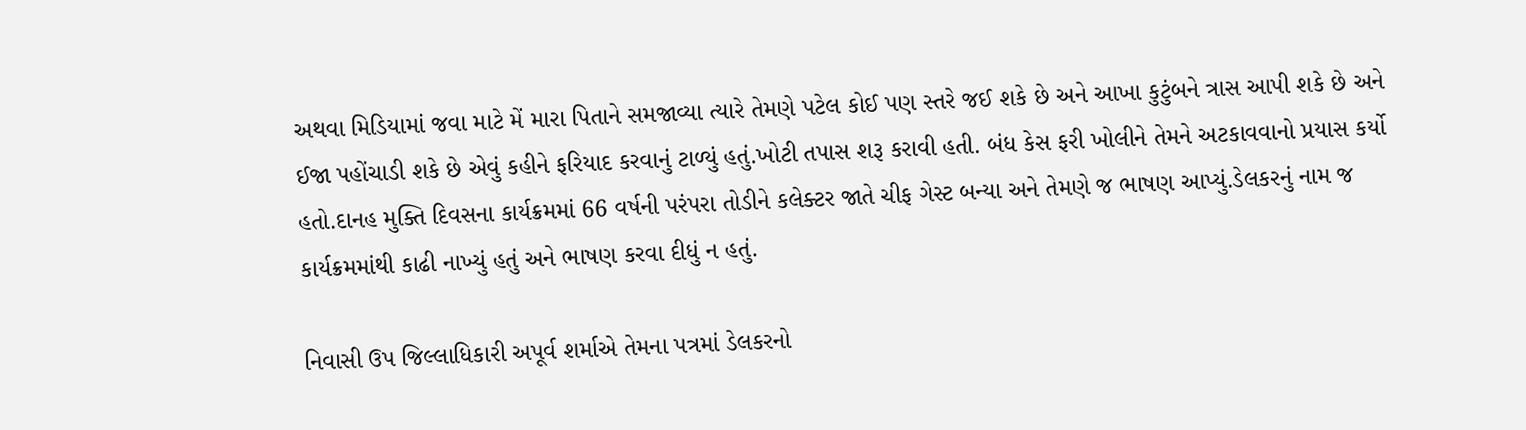અથવા મિડિયામાં જવા માટે મેં મારા પિતાને સમજાવ્યા ત્યારે તેમણે પટેલ કોઈ પણ સ્તરે જઈ શકે છે અને આખા કુટુંબને ત્રાસ આપી શકે છે અને ઈજા પહોંચાડી શકે છે એવું કહીને ફરિયાદ કરવાનું ટાળ્યું હતું.ખોટી તપાસ શરૂ કરાવી હતી. બંધ કેસ ફરી ખોલીને તેમને અટકાવવાનો પ્રયાસ કર્યો હતો.દાનહ મુક્તિ દિવસના કાર્યક્રમમાં 66 વર્ષની પરંપરા તોડીને કલેક્ટર જાતે ચીફ ગેસ્ટ બન્યા અને તેમણે જ ભાષણ આપ્યું.ડેલકરનું નામ જ કાર્યક્રમમાંથી કાઢી નાખ્યું હતું અને ભાષણ કરવા દીધું ન હતું.

નિવાસી ઉપ જિલ્લાધિકારી અપૂર્વ શર્માએ તેમના પત્રમાં ડેલકરનો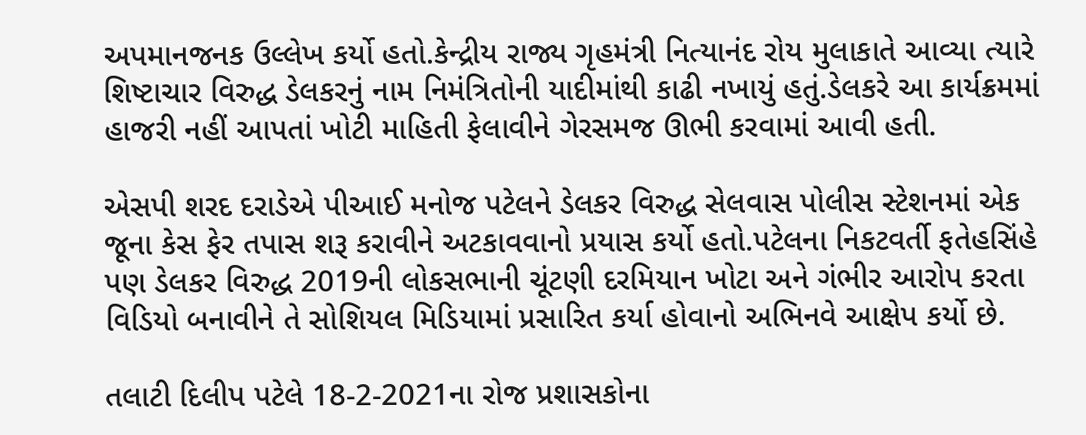અપમાનજનક ઉલ્લેખ કર્યો હતો.કેન્દ્રીય રાજ્ય ગૃહમંત્રી નિત્યાનંદ રોય મુલાકાતે આવ્યા ત્યારે શિષ્ટાચાર વિરુદ્ધ ડેલકરનું નામ નિમંત્રિતોની યાદીમાંથી કાઢી નખાયું હતું.ડેલકરે આ કાર્યક્રમમાં હાજરી નહીં આપતાં ખોટી માહિતી ફેલાવીને ગેરસમજ ઊભી કરવામાં આવી હતી.

એસપી શરદ દરાડેએ પીઆઈ મનોજ પટેલને ડેલકર વિરુદ્ધ સેલવાસ પોલીસ સ્ટેશનમાં એક જૂના કેસ ફેર તપાસ શરૂ કરાવીને અટકાવવાનો પ્રયાસ કર્યો હતો.પટેલના નિકટવર્તી ફતેહસિંહે પણ ડેલકર વિરુદ્ધ 2019ની લોકસભાની ચૂંટણી દરમિયાન ખોટા અને ગંભીર આરોપ કરતા વિડિયો બનાવીને તે સોશિયલ મિડિયામાં પ્રસારિત કર્યા હોવાનો અભિનવે આક્ષેપ કર્યો છે.

તલાટી દિલીપ પટેલે 18-2-2021ના રોજ પ્રશાસકોના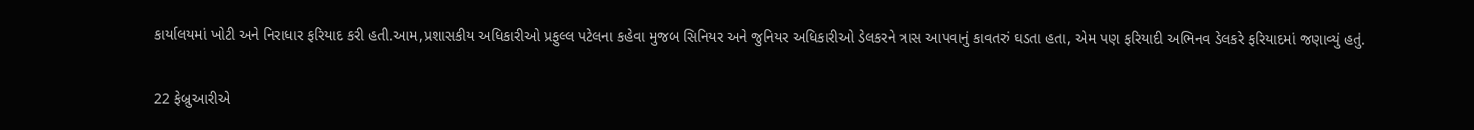કાર્યાલયમાં ખોટી અને નિરાધાર ફરિયાદ કરી હતી.આમ,પ્રશાસકીય અધિકારીઓ પ્રફુલ્લ પટેલના કહેવા મુજબ સિનિયર અને જુનિયર અધિકારીઓ ડેલકરને ત્રાસ આપવાનું કાવતરું ઘડતા હતા, એમ પણ ફરિયાદી અભિનવ ડેલકરે ફરિયાદમાં જણાવ્યું હતું.

22 ફેબ્રુઆરીએ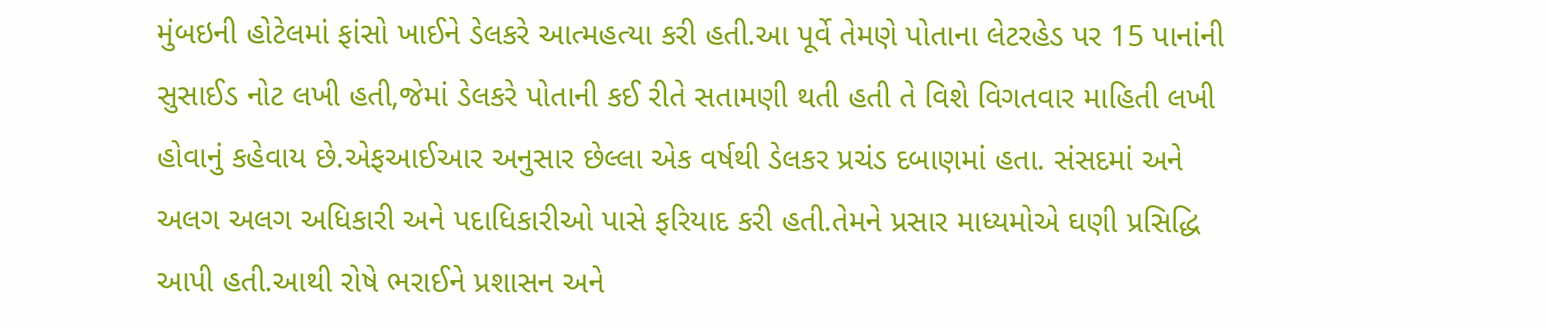મુંબઇની હોટેલમાં ફાંસો ખાઈને ડેલકરે આત્મહત્યા કરી હતી.આ પૂર્વે તેમણે પોતાના લેટરહેડ પર 15 પાનાંની સુસાઈડ નોટ લખી હતી,જેમાં ડેલકરે પોતાની કઈ રીતે સતામણી થતી હતી તે વિશે વિગતવાર માહિતી લખી હોવાનું કહેવાય છે.એફઆઈઆર અનુસાર છેલ્લા એક વર્ષથી ડેલકર પ્રચંડ દબાણમાં હતા. સંસદમાં અને અલગ અલગ અધિકારી અને પદાધિકારીઓ પાસે ફરિયાદ કરી હતી.તેમને પ્રસાર માધ્યમોએ ઘણી પ્રસિદ્ધિ આપી હતી.આથી રોષે ભરાઈને પ્રશાસન અને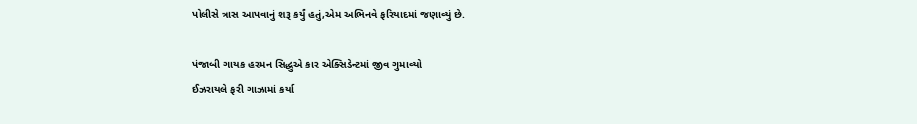પોલીસે ત્રાસ આપવાનું શરૂ કર્યું હતું,એમ અભિનવે ફરિયાદમાં જણાવ્યું છે.

પંજાબી ગાયક હરમન સિદ્ધુએ કાર એક્સિડેન્ટમાં જીવ ગુમાવ્યો
ઈઝરાયલે ફરી ગાઝામાં કર્યા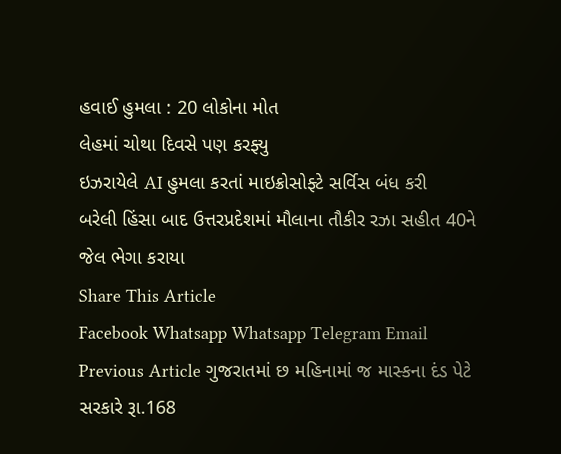હવાઈ હુમલા : 20 લોકોના મોત
લેહમાં ચોથા દિવસે પણ કરફ્યુ
ઇઝરાયેલે AI હુમલા કરતાં માઇક્રોસોફ્ટે સર્વિસ બંધ કરી
બરેલી હિંસા બાદ ઉત્તરપ્રદેશમાં મૌલાના તૌકીર રઝા સહીત 40ને જેલ ભેગા કરાયા
Share This Article
Facebook Whatsapp Whatsapp Telegram Email
Previous Article ગુજરાતમાં છ મહિનામાં જ માસ્કના દંડ પેટે સરકારે રૂા.168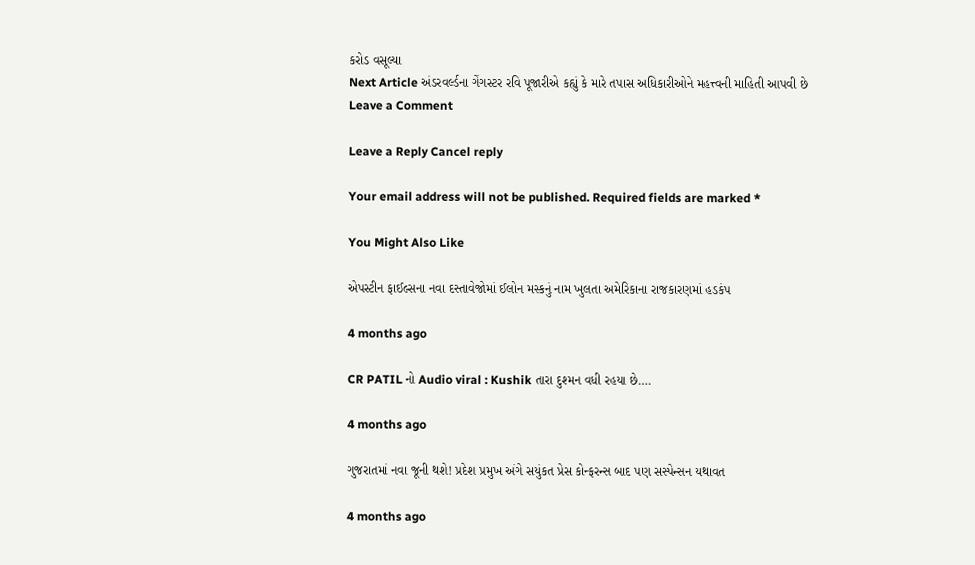કરોડ વસૂલ્યા
Next Article અંડરવર્લ્ડના ગેંગસ્ટર રવિ પૂજારીએ કહ્યું કે મારે તપાસ અધિકારીઓને મહત્ત્વની માહિતી આપવી છે
Leave a Comment

Leave a Reply Cancel reply

Your email address will not be published. Required fields are marked *

You Might Also Like

એપસ્ટીન ફાઈલ્સના નવા દસ્તાવેજોમાં ઈલોન મસ્કનું નામ ખુલતા અમેરિકાના રાજકારણમાં હડકંપ

4 months ago

CR PATIL નો Audio viral : Kushik તારા દુશ્મન વધી રહયા છે….

4 months ago

ગુજરાતમાં નવા જૂની થશે! પ્રદેશ પ્રમુખ અંગે સયુંકત પ્રેસ કોન્ફરન્સ બાદ પણ સસ્પેન્સન યથાવત

4 months ago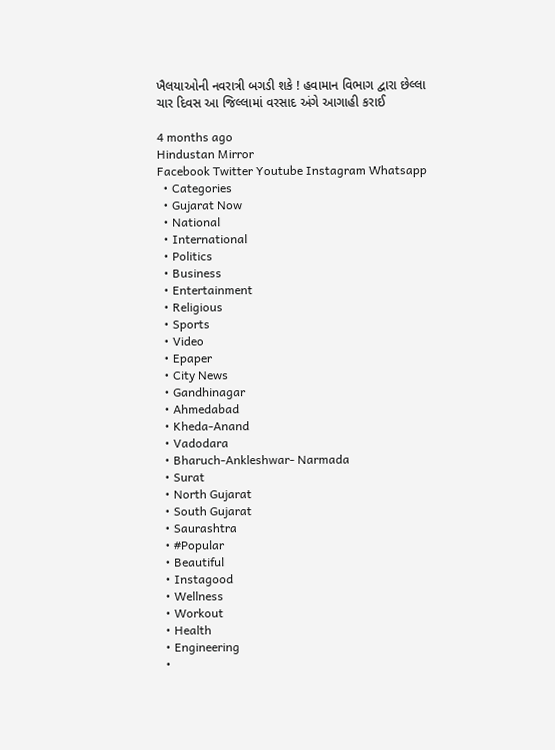ખૈલયાઓની નવરાત્રી બગડી શકે ! હવામાન વિભાગ દ્વારા છેલ્લા ચાર દિવસ આ જિલ્લામાં વરસાદ અંગે આગાહી કરાઈ

4 months ago
Hindustan Mirror
Facebook Twitter Youtube Instagram Whatsapp
  • Categories
  • Gujarat Now
  • National
  • International
  • Politics
  • Business
  • Entertainment
  • Religious
  • Sports
  • Video
  • Epaper
  • City News
  • Gandhinagar
  • Ahmedabad
  • Kheda-Anand
  • Vadodara
  • Bharuch-Ankleshwar- Narmada
  • Surat
  • North Gujarat
  • South Gujarat
  • Saurashtra
  • #Popular
  • Beautiful
  • Instagood
  • Wellness
  • Workout
  • Health
  • Engineering
  •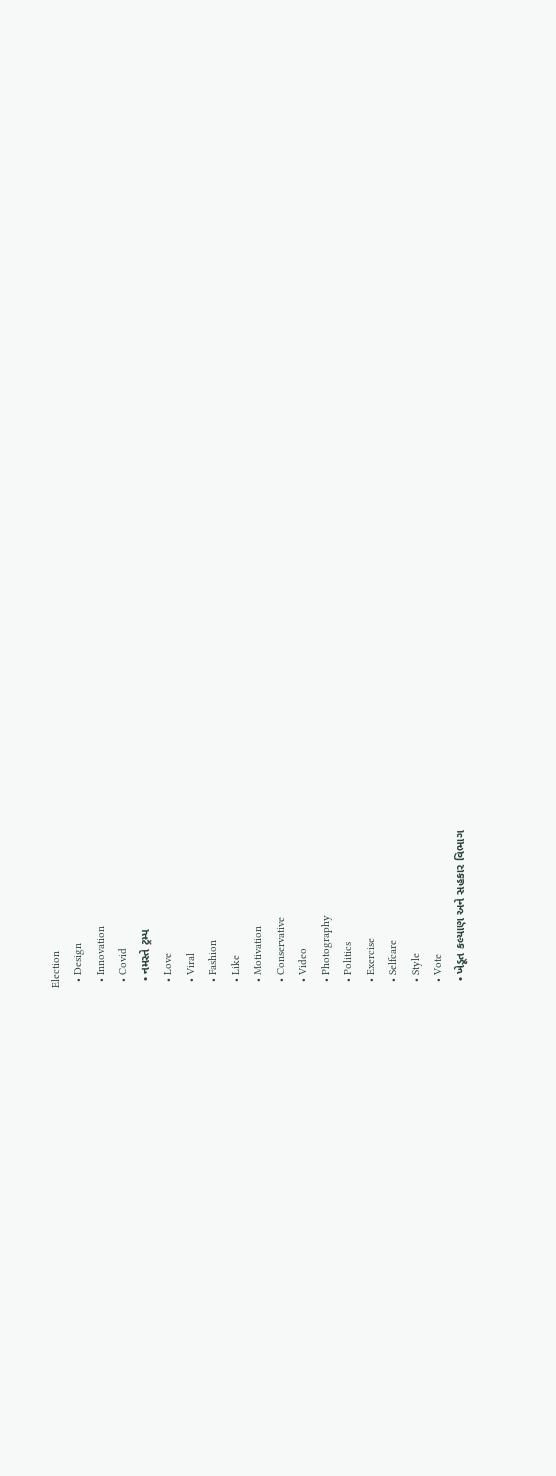Election
  • Design
  • Innovation
  • Covid
  • નમસ્તે ટ્રમ્પ
  • Love
  • Viral
  • Fashion
  • Like
  • Motivation
  • Conservative
  • Video
  • Photography
  • Politics
  • Exercise
  • Selfcare
  • Style
  • Vote
  • ખેડૂત કલ્યાણ અને સહકાર વિભાગ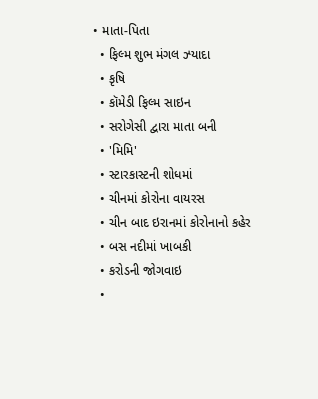• માતા-પિતા
  • ફિલ્મ શુભ મંગલ ઝ્યાદા
  • કૃષિ
  • કૉમેડી ફિલ્મ સાઇન
  • સરોગેસી દ્વારા માતા બની
  • 'મિમિ'
  • સ્ટારકાસ્ટની શોધમાં
  • ચીનમાં કોરોના વાયરસ
  • ચીન બાદ ઇરાનમાં કોરોનાનો કહેર
  • બસ નદીમાં ખાબકી
  • કરોડની જોગવાઇ
  •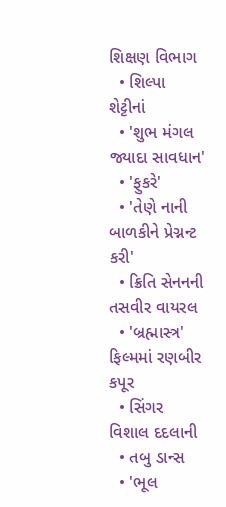શિક્ષણ વિભાગ
  • શિલ્પા શેટ્ટીનાં
  • 'શુભ મંગલ જ્યાદા સાવધાન'
  • 'ફુકરે'
  • 'તેણે નાની બાળકીને પ્રેગ્નન્ટ કરી'
  • ક્રિતિ સેનનની તસવીર વાયરલ
  • 'બ્રહ્માસ્ત્ર' ફિલ્મમાં રણબીર કપૂર
  • સિંગર વિશાલ દદલાની
  • તબુ ડાન્સ
  • 'ભૂલ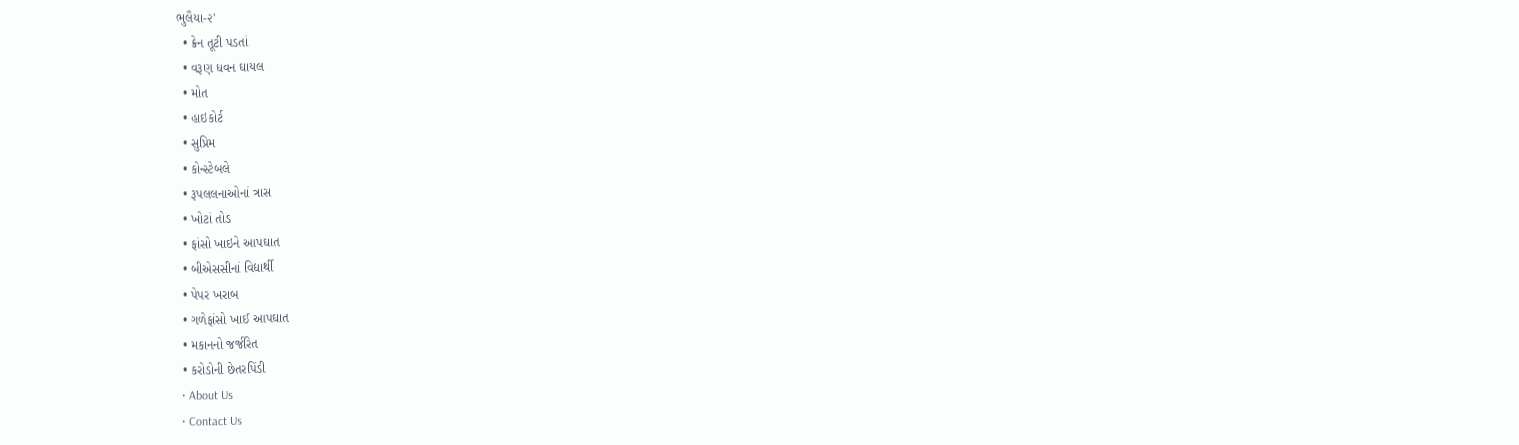ભુલૈયા-૨'
  • ક્રેન તૂટી પડતાં
  • વરૂણ ધવન ઘાયલ
  • મોત
  • હાઇકોર્ટ
  • સુપ્રિમ
  • કોન્સ્ટેબલે
  • રૂપલલનાઓનાં ત્રાસ
  • ખોટાં તોડ
  • ફાંસો ખાઇને આપઘાત
  • બીએસસીનાં વિદ્યાર્થી
  • પેપર ખરાબ
  • ગળેફાંસો ખાઈ આપઘાત
  • મકાનનો જર્જરિત
  • કરોડોની છેતરપિંડી
  • About Us
  • Contact Us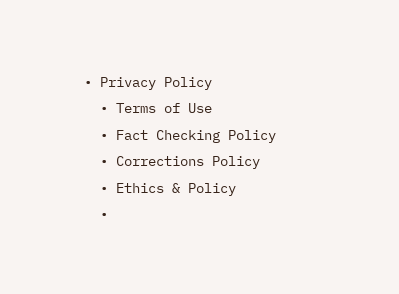• Privacy Policy
  • Terms of Use
  • Fact Checking Policy
  • Corrections Policy
  • Ethics & Policy
  •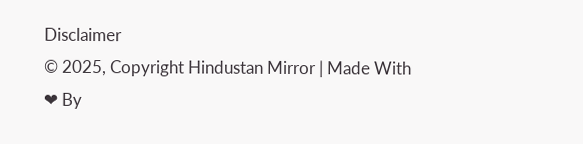Disclaimer
© 2025, Copyright Hindustan Mirror | Made With ❤ By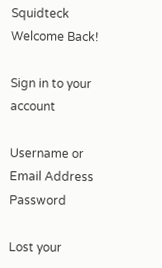Squidteck
Welcome Back!

Sign in to your account

Username or Email Address
Password

Lost your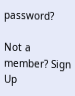password?

Not a member? Sign Up